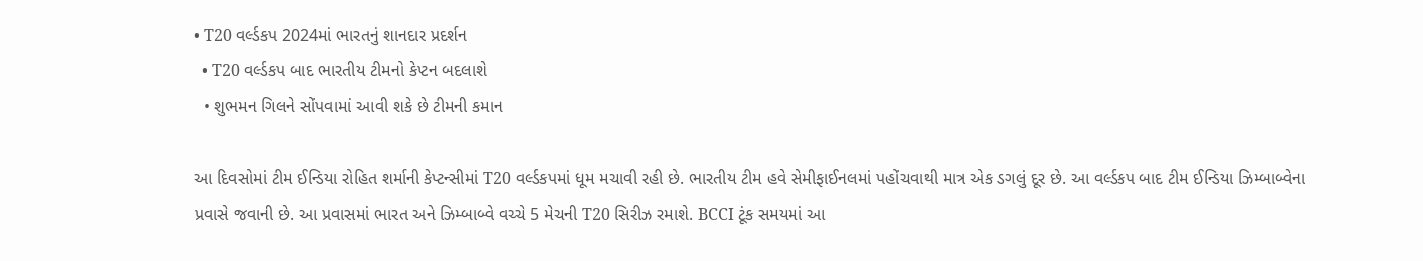• T20 વર્લ્ડકપ 2024માં ભારતનું શાનદાર પ્રદર્શન
  • T20 વર્લ્ડકપ બાદ ભારતીય ટીમનો કેપ્ટન બદલાશે
  • શુભમન ગિલને સોંપવામાં આવી શકે છે ટીમની કમાન

આ દિવસોમાં ટીમ ઈન્ડિયા રોહિત શર્માની કેપ્ટન્સીમાં T20 વર્લ્ડકપમાં ધૂમ મચાવી રહી છે. ભારતીય ટીમ હવે સેમીફાઈનલમાં પહોંચવાથી માત્ર એક ડગલું દૂર છે. આ વર્લ્ડકપ બાદ ટીમ ઈન્ડિયા ઝિમ્બાબ્વેના પ્રવાસે જવાની છે. આ પ્રવાસમાં ભારત અને ઝિમ્બાબ્વે વચ્ચે 5 મેચની T20 સિરીઝ રમાશે. BCCI ટૂંક સમયમાં આ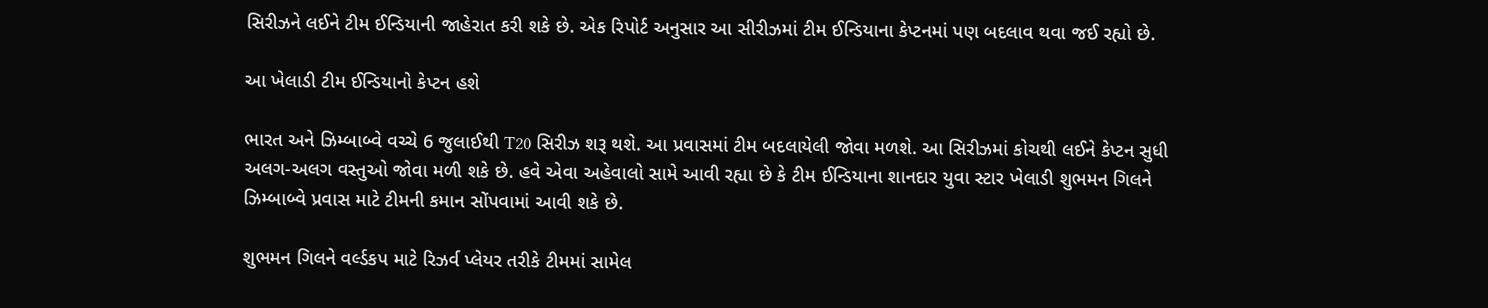સિરીઝને લઈને ટીમ ઈન્ડિયાની જાહેરાત કરી શકે છે. એક રિપોર્ટ અનુસાર આ સીરીઝમાં ટીમ ઈન્ડિયાના કેપ્ટનમાં પણ બદલાવ થવા જઈ રહ્યો છે.

આ ખેલાડી ટીમ ઈન્ડિયાનો કેપ્ટન હશે

ભારત અને ઝિમ્બાબ્વે વચ્ચે 6 જુલાઈથી T20 સિરીઝ શરૂ થશે. આ પ્રવાસમાં ટીમ બદલાયેલી જોવા મળશે. આ સિરીઝમાં કોચથી લઈને કેપ્ટન સુધી અલગ-અલગ વસ્તુઓ જોવા મળી શકે છે. હવે એવા અહેવાલો સામે આવી રહ્યા છે કે ટીમ ઈન્ડિયાના શાનદાર યુવા સ્ટાર ખેલાડી શુભમન ગિલને ઝિમ્બાબ્વે પ્રવાસ માટે ટીમની કમાન સોંપવામાં આવી શકે છે.

શુભમન ગિલને વર્લ્ડકપ માટે રિઝર્વ પ્લેયર તરીકે ટીમમાં સામેલ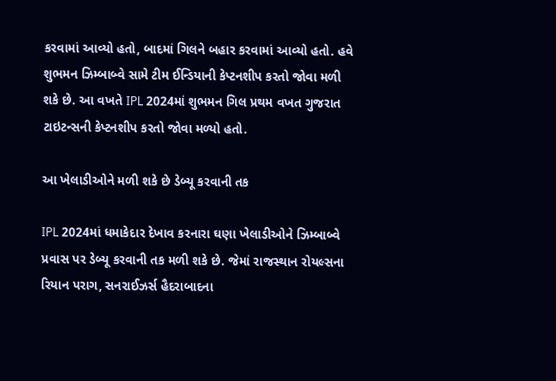કરવામાં આવ્યો હતો, બાદમાં ગિલને બહાર કરવામાં આવ્યો હતો. હવે શુભમન ઝિમ્બાબ્વે સામે ટીમ ઈન્ડિયાની કેપ્ટનશીપ કરતો જોવા મળી શકે છે. આ વખતે IPL 2024માં શુભમન ગિલ પ્રથમ વખત ગુજરાત ટાઇટન્સની કેપ્ટનશીપ કરતો જોવા મળ્યો હતો.

આ ખેલાડીઓને મળી શકે છે ડેબ્યૂ કરવાની તક

IPL 2024માં ધમાકેદાર દેખાવ કરનારા ઘણા ખેલાડીઓને ઝિમ્બાબ્વે પ્રવાસ પર ડેબ્યૂ કરવાની તક મળી શકે છે. જેમાં રાજસ્થાન રોયલ્સના રિયાન પરાગ, સનરાઈઝર્સ હૈદરાબાદના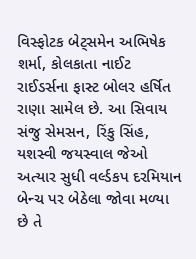વિસ્ફોટક બેટ્સમેન અભિષેક શર્મા, કોલકાતા નાઈટ રાઈડર્સના ફાસ્ટ બોલર હર્ષિત રાણા સામેલ છે. આ સિવાય સંજુ સેમસન, રિંકુ સિંહ, યશસ્વી જયસ્વાલ જેઓ અત્યાર સુધી વર્લ્ડકપ દરમિયાન બેન્ચ પર બેઠેલા જોવા મળ્યા છે તે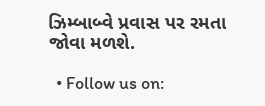ઝિમ્બાબ્વે પ્રવાસ પર રમતા જોવા મળશે.

  • Follow us on: